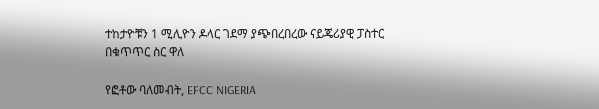ተከታዮቹን 1 ሚሊዮን ዶላር ገደማ ያጭበረበረው ናይጄሪያዊ ፓስተር በቁጥጥር ስር ዋለ

የፎቶው ባለመብት, EFCC NIGERIA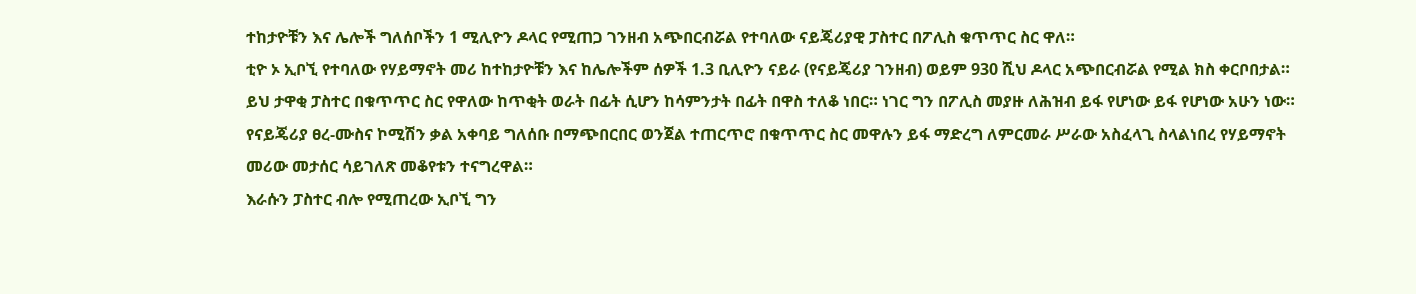ተከታዮቹን እና ሌሎች ግለሰቦችን 1 ሚሊዮን ዶላር የሚጠጋ ገንዘብ አጭበርብሯል የተባለው ናይጄሪያዊ ፓስተር በፖሊስ ቁጥጥር ስር ዋለ።
ቲዮ ኦ ኢቦኚ የተባለው የሃይማኖት መሪ ከተከታዮቹን እና ከሌሎችም ሰዎች 1.3 ቢሊዮን ናይራ (የናይጄሪያ ገንዘብ) ወይም 930 ሺህ ዶላር አጭበርብሯል የሚል ክስ ቀርቦበታል።
ይህ ታዋቂ ፓስተር በቁጥጥር ስር የዋለው ከጥቂት ወራት በፊት ሲሆን ከሳምንታት በፊት በዋስ ተለቆ ነበር። ነገር ግን በፖሊስ መያዙ ለሕዝብ ይፋ የሆነው ይፋ የሆነው አሁን ነው።
የናይጄሪያ ፀረ-ሙስና ኮሚሽን ቃል አቀባይ ግለሰቡ በማጭበርበር ወንጀል ተጠርጥሮ በቁጥጥር ስር መዋሉን ይፋ ማድረግ ለምርመራ ሥራው አስፈላጊ ስላልነበረ የሃይማኖት መሪው መታሰር ሳይገለጽ መቆየቱን ተናግረዋል።
እራሱን ፓስተር ብሎ የሚጠረው ኢቦኚ ግን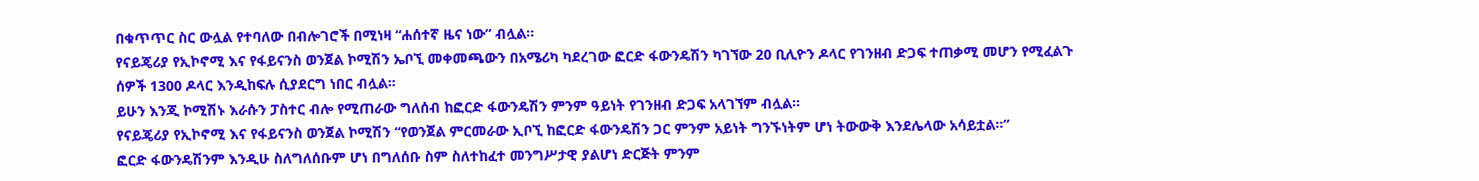በቁጥጥር ስር ውሏል የተባለው በብሎገሮች በሚነዛ “ሐሰተኛ ዜና ነው” ብሏል።
የናይጄሪያ የኢኮኖሚ እና የፋይናንስ ወንጀል ኮሚሽን ኤቦኚ መቀመጫውን በአሜሪካ ካደረገው ፎርድ ፋውንዴሽን ካገኘው 20 ቢሊዮን ዶላር የገንዘብ ድጋፍ ተጠቃሚ መሆን የሚፈልጉ ሰዎች 1300 ዶላር እንዲከፍሉ ሲያደርግ ነበር ብሏል።
ይሁን እንጂ ኮሚሽኑ እራሱን ፓስተር ብሎ የሚጠራው ግለሰብ ከፎርድ ፋውንዴሽን ምንም ዓይነት የገንዘብ ድጋፍ አላገኘም ብሏል።
የናይጄሪያ የኢኮኖሚ እና የፋይናንስ ወንጀል ኮሚሽን “የወንጀል ምርመራው ኢቦኚ ከፎርድ ፋውንዴሽን ጋር ምንም አይነት ግንኙነትም ሆነ ትውውቅ እንደሌላው አሳይቷል።”
ፎርድ ፋውንዴሽንም እንዲሁ ስለግለሰቡም ሆነ በግለሰቡ ስም ስለተከፈተ መንግሥታዊ ያልሆነ ድርጅት ምንም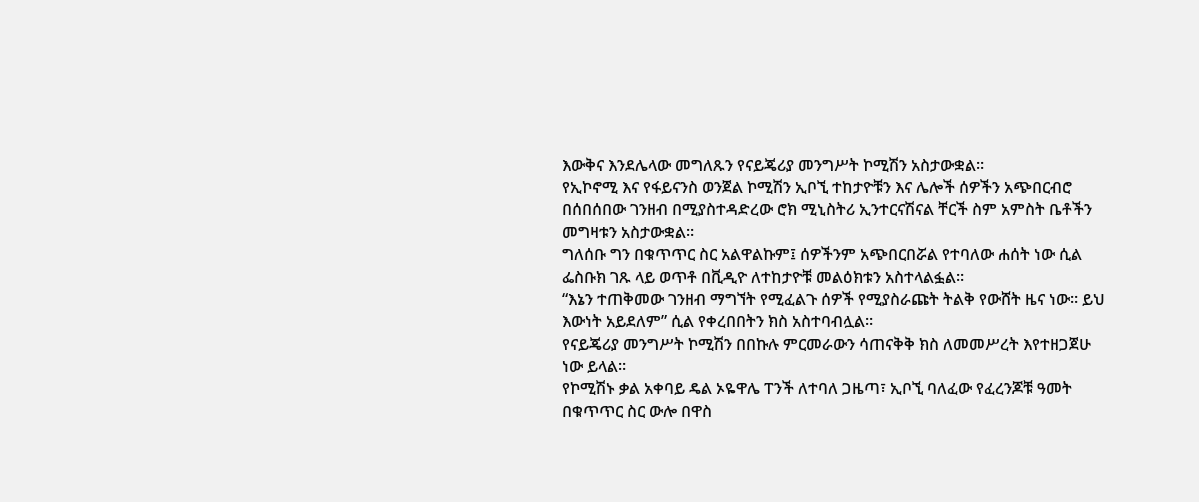እውቅና እንደሌላው መግለጹን የናይጄሪያ መንግሥት ኮሚሽን አስታውቋል።
የኢኮኖሚ እና የፋይናንስ ወንጀል ኮሚሽን ኢቦኚ ተከታዮቹን እና ሌሎች ሰዎችን አጭበርብሮ በሰበሰበው ገንዘብ በሚያስተዳድረው ሮክ ሚኒስትሪ ኢንተርናሽናል ቸርች ስም አምስት ቤቶችን መግዛቱን አስታውቋል።
ግለሰቡ ግን በቁጥጥር ስር አልዋልኩም፤ ሰዎችንም አጭበርበሯል የተባለው ሐሰት ነው ሲል ፌስቡክ ገጹ ላይ ወጥቶ በቪዲዮ ለተከታዮቹ መልዕክቱን አስተላልፏል።
“እኔን ተጠቅመው ገንዘብ ማግኘት የሚፈልጉ ሰዎች የሚያስራጩት ትልቅ የውሸት ዜና ነው። ይህ እውነት አይደለም” ሲል የቀረበበትን ክስ አስተባብሏል።
የናይጄሪያ መንግሥት ኮሚሽን በበኩሉ ምርመራውን ሳጠናቅቅ ክስ ለመመሥረት እየተዘጋጀሁ ነው ይላል።
የኮሚሽኑ ቃል አቀባይ ዴል ኦዬዋሌ ፐንች ለተባለ ጋዜጣ፣ ኢቦኚ ባለፈው የፈረንጆቹ ዓመት በቁጥጥር ስር ውሎ በዋስ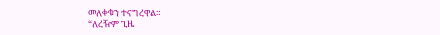መለቀቁን ተናግረዋል።
“ለረዥም ጊዜ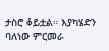ታስሮ ቆይቷል። እያካሄድን ባለነው ምርመራ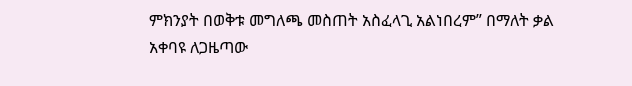ምክንያት በወቅቱ መግለጫ መስጠት አስፈላጊ አልነበረም” በማለት ቃል አቀባዩ ለጋዜጣው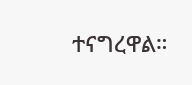ተናግረዋል።